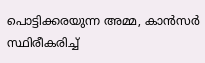പൊട്ടിക്കരയുന്ന അമ്മ, കാൻസർ സ്ഥിരീകരിച്ച്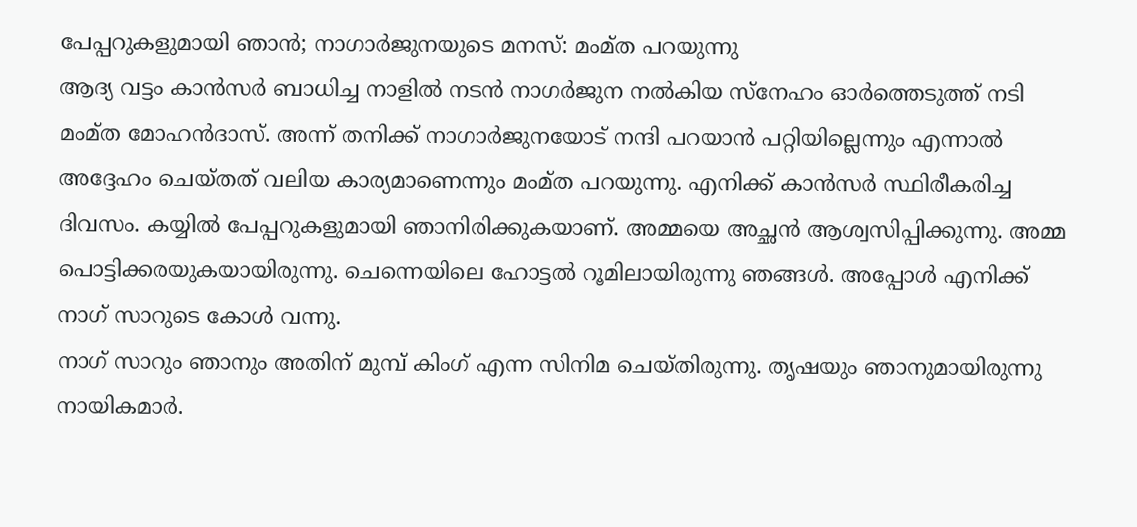പേപ്പറുകളുമായി ഞാൻ; നാഗാർജുനയുടെ മനസ്: മംമ്ത പറയുന്നു
ആദ്യ വട്ടം കാൻസർ ബാധിച്ച നാളിൽ നടൻ നാഗർജുന നൽകിയ സ്നേഹം ഓർത്തെടുത്ത് നടി മംമ്ത മോഹൻദാസ്. അന്ന് തനിക്ക് നാഗാർജുനയോട് നന്ദി പറയാൻ പറ്റിയില്ലെന്നും എന്നാൽ അദ്ദേഹം ചെയ്തത് വലിയ കാര്യമാണെന്നും മംമ്ത പറയുന്നു. എനിക്ക് കാൻസർ സ്ഥിരീകരിച്ച ദിവസം. കയ്യിൽ പേപ്പറുകളുമായി ഞാനിരിക്കുകയാണ്. അമ്മയെ അച്ഛൻ ആശ്വസിപ്പിക്കുന്നു. അമ്മ പൊട്ടിക്കരയുകയായിരുന്നു. ചെന്നെയിലെ ഹോട്ടൽ റൂമിലായിരുന്നു ഞങ്ങൾ. അപ്പോൾ എനിക്ക് നാഗ് സാറുടെ കോൾ വന്നു.
നാഗ് സാറും ഞാനും അതിന് മുമ്പ് കിംഗ് എന്ന സിനിമ ചെയ്തിരുന്നു. തൃഷയും ഞാനുമായിരുന്നു നായികമാർ.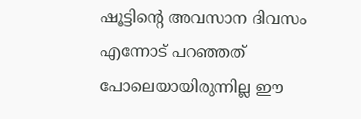ഷൂട്ടിന്റെ അവസാന ദിവസം എന്നോട് പറഞ്ഞത് പോലെയായിരുന്നില്ല ഈ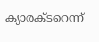ക്യാരക്ടറെന്ന്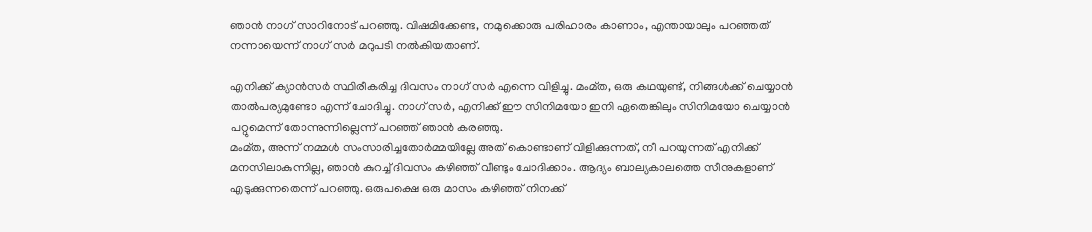ഞാൻ നാഗ് സാറിനോട് പറഞ്ഞു. വിഷമിക്കേണ്ട, നമുക്കൊരു പരിഹാരം കാണാം, എന്തായാലും പറഞ്ഞത് നന്നായെന്ന് നാഗ് സർ മറുപടി നൽകിയതാണ്.

എനിക്ക് ക്യാൻസർ സ്ഥിരീകരിച്ച ദിവസം നാഗ് സർ എന്നെ വിളിച്ചു. മംമ്ത, ഒരു കഥയുണ്ട്, നിങ്ങൾക്ക് ചെയ്യാൻ താൽപര്യമുണ്ടോ എന്ന് ചോദിച്ചു. നാഗ് സർ, എനിക്ക് ഈ സിനിമയോ ഇനി ഏതെങ്കിലും സിനിമയോ ചെയ്യാൻ പറ്റുമെന്ന് തോന്നുന്നില്ലെന്ന് പറഞ്ഞ് ഞാൻ കരഞ്ഞു.
മംമ്ത, അന്ന് നമ്മൾ സംസാരിച്ചതോർമ്മയില്ലേ അത് കൊണ്ടാണ് വിളിക്കുന്നത്, നീ പറയുന്നത് എനിക്ക് മനസിലാകുന്നില്ല, ഞാൻ കുറച്ച് ദിവസം കഴിഞ്ഞ് വീണ്ടും ചോദിക്കാം. ആദ്യം ബാല്യകാലത്തെ സീനുകളാണ് എടുക്കുന്നതെന്ന് പറഞ്ഞു. ഒരുപക്ഷെ ഒരു മാസം കഴിഞ്ഞ് നിനക്ക്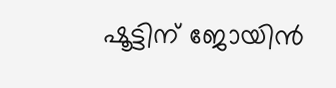ഷൂട്ടിന് ജോയിൻ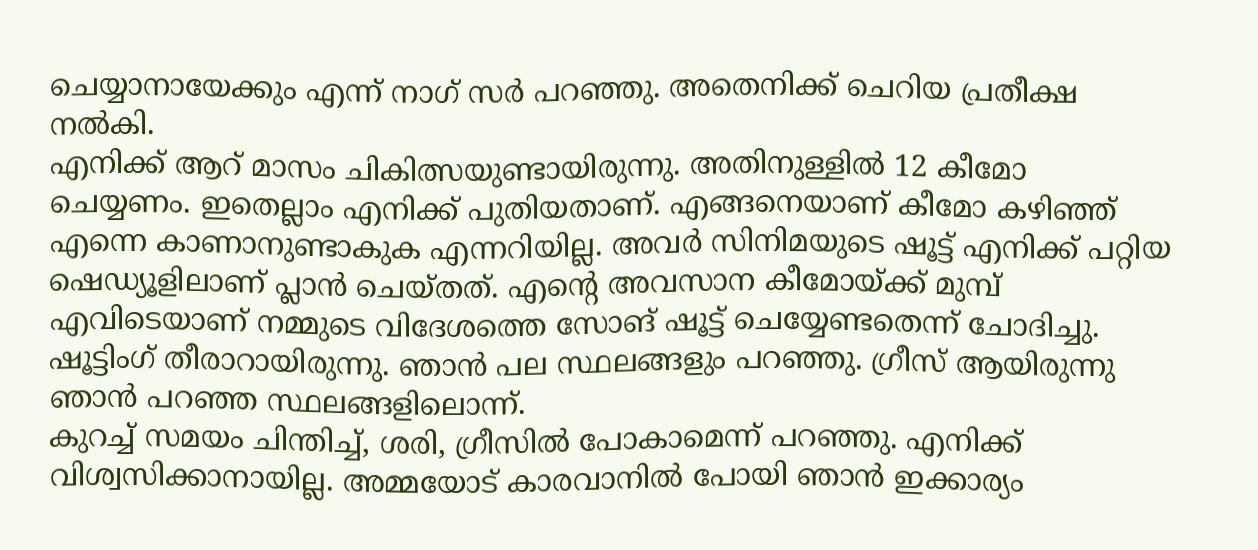ചെയ്യാനായേക്കും എന്ന് നാഗ് സർ പറഞ്ഞു. അതെനിക്ക് ചെറിയ പ്രതീക്ഷ നൽകി.
എനിക്ക് ആറ് മാസം ചികിത്സയുണ്ടായിരുന്നു. അതിനുള്ളിൽ 12 കീമോ ചെയ്യണം. ഇതെല്ലാം എനിക്ക് പുതിയതാണ്. എങ്ങനെയാണ് കീമോ കഴിഞ്ഞ് എന്നെ കാണാനുണ്ടാകുക എന്നറിയില്ല. അവർ സിനിമയുടെ ഷൂട്ട് എനിക്ക് പറ്റിയ ഷെഡ്യൂളിലാണ് പ്ലാൻ ചെയ്തത്. എന്റെ അവസാന കീമോയ്ക്ക് മുമ്പ് എവിടെയാണ് നമ്മുടെ വിദേശത്തെ സോങ് ഷൂട്ട് ചെയ്യേണ്ടതെന്ന് ചോദിച്ചു. ഷൂട്ടിംഗ് തീരാറായിരുന്നു. ഞാൻ പല സ്ഥലങ്ങളും പറഞ്ഞു. ഗ്രീസ് ആയിരുന്നു ഞാൻ പറഞ്ഞ സ്ഥലങ്ങളിലൊന്ന്.
കുറച്ച് സമയം ചിന്തിച്ച്, ശരി, ഗ്രീസിൽ പോകാമെന്ന് പറഞ്ഞു. എനിക്ക് വിശ്വസിക്കാനായില്ല. അമ്മയോട് കാരവാനിൽ പോയി ഞാൻ ഇക്കാര്യം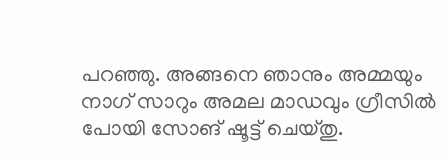പറഞ്ഞു. അങ്ങനെ ഞാനും അമ്മയും നാഗ് സാറും അമല മാഡവും ഗ്രീസിൽ പോയി സോങ് ഷൂട്ട് ചെയ്തു.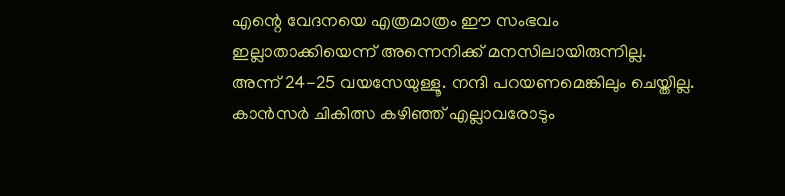എന്റെ വേദനയെ എത്രമാത്രം ഈ സംഭവം ഇല്ലാതാക്കിയെന്ന് അന്നെനിക്ക് മനസിലായിരുന്നില്ല. അന്ന് 24-25 വയസേയുള്ളൂ. നന്ദി പറയണമെങ്കിലും ചെയ്തില്ല. കാൻസർ ചികിത്സ കഴിഞ്ഞ് എല്ലാവരോടും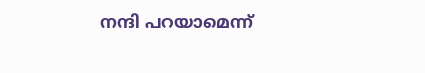നന്ദി പറയാമെന്ന്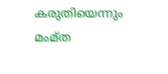കരുതിയെന്നും മംമ്ത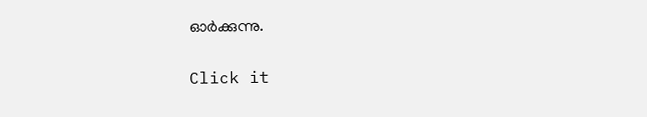ഓർക്കുന്നു.


Click it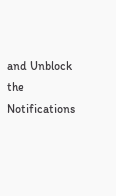and Unblock the Notifications